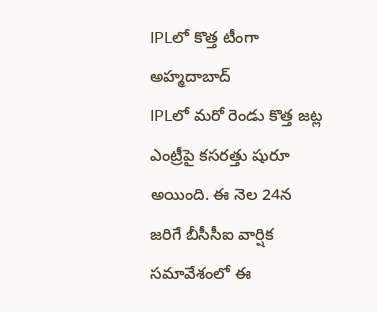IPLలో కొత్త టీంగా అహ్మదాబాద్
IPLలో మరో రెండు కొత్త జట్ల ఎంట్రీపై కసరత్తు షురూ అయింది. ఈ నెల 24న జరిగే బీసీసీఐ వార్షిక సమావేశంలో ఈ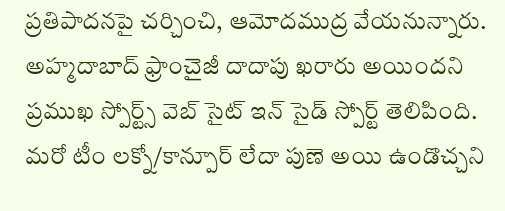ప్రతిపాదనపై చర్చించి, ఆమోదముద్ర వేయనున్నారు. అహ్మదాబాద్ ఫ్రాంచైజీ దాదాపు ఖరారు అయిందని ప్రముఖ స్పోర్ట్స్ వెబ్ సైట్ ఇన్ సైడ్ స్పోర్ట్ తెలిపింది. మరో టీం లక్నో/కాన్పూర్ లేదా పుణె అయి ఉండొచ్చని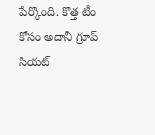పేర్కొంది. కొత్త టీం కోసం అదానీ గ్రూప్ సియట్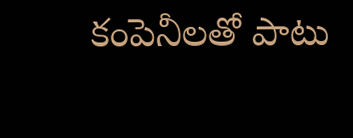కంపెనీలతో పాటు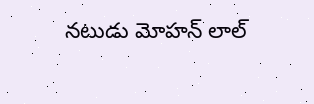నటుడు మోహన్ లాల్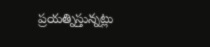ప్రయత్నిస్తున్నట్లు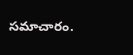సమాచారం.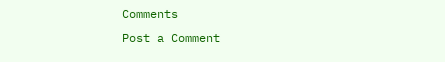Comments
Post a Comment